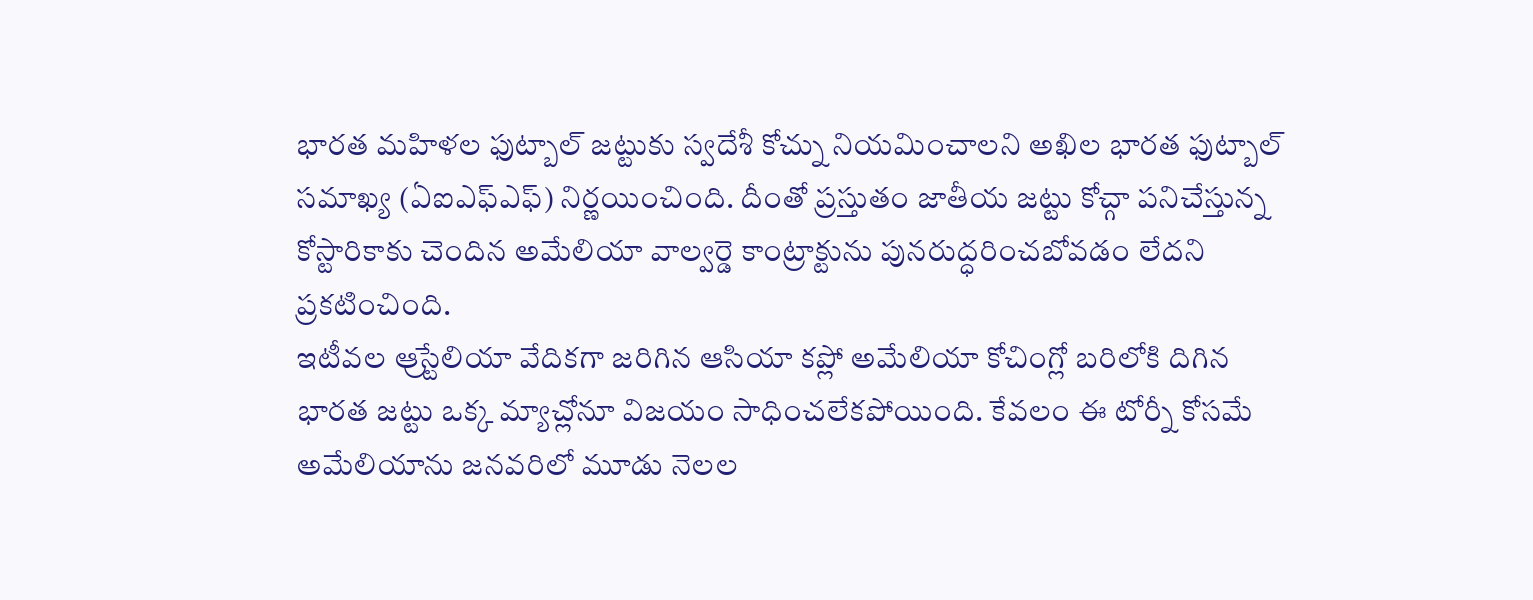భారత మహిళల ఫుట్బాల్ జట్టుకు స్వదేశీ కోచ్ను నియమించాలని అఖిల భారత ఫుట్బాల్ సమాఖ్య (ఏఐఎఫ్ఎఫ్) నిర్ణయించింది. దీంతో ప్రస్తుతం జాతీయ జట్టు కోచ్గా పనిచేస్తున్న కోస్టారికాకు చెందిన అమేలియా వాల్వర్డె కాంట్రాక్టును పునరుద్ధరించబోవడం లేదని ప్రకటించింది.
ఇటీవల ఆ్రస్టేలియా వేదికగా జరిగిన ఆసియా కప్లో అమేలియా కోచింగ్లో బరిలోకి దిగిన భారత జట్టు ఒక్క మ్యాచ్లోనూ విజయం సాధించలేకపోయింది. కేవలం ఈ టోర్నీ కోసమే అమేలియాను జనవరిలో మూడు నెలల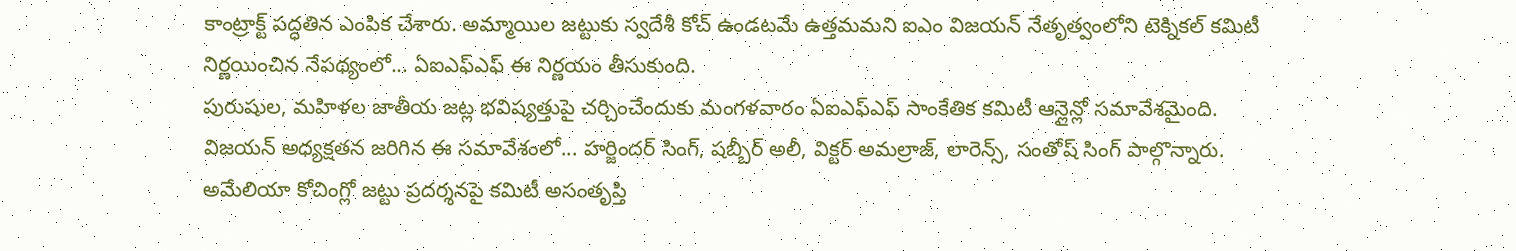కాంట్రాక్ట్ పద్ధతిన ఎంపిక చేశారు. అమ్మాయిల జట్టుకు స్వదేశీ కోచ్ ఉండటమే ఉత్తమమని ఐఎం విజయన్ నేతృత్వంలోని టెక్నికల్ కమిటీ నిర్ణయించిన నేపథ్యంలో... ఏఐఎఫ్ఎఫ్ ఈ నిర్ణయం తీసుకుంది.
పురుషుల, మహిళల జాతీయ జట్ల భవిష్యత్తుపై చర్చించేందుకు మంగళవారం ఏఐఎఫ్ఎఫ్ సాంకేతిక కమిటీ ఆన్లైన్లో సమావేశమైంది. విజయన్ అధ్యక్షతన జరిగిన ఈ సమావేశంలో... హర్జిందర్ సింగ్, షబ్బీర్ అలీ, విక్టర్ అమల్రాజ్, లారెన్స్, సంతోష్ సింగ్ పాల్గొన్నారు. అమేలియా కోచింగ్లో జట్టు ప్రదర్శనపై కమిటీ అసంతృప్తి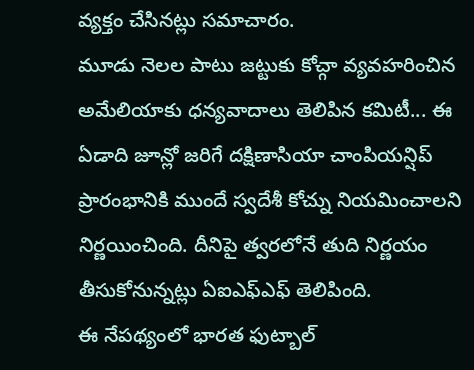వ్యక్తం చేసినట్లు సమాచారం.
మూడు నెలల పాటు జట్టుకు కోచ్గా వ్యవహరించిన అమేలియాకు ధన్యవాదాలు తెలిపిన కమిటీ... ఈ ఏడాది జూన్లో జరిగే దక్షిణాసియా చాంపియన్షిప్ ప్రారంభానికి ముందే స్వదేశీ కోచ్ను నియమించాలని నిర్ణయించింది. దీనిపై త్వరలోనే తుది నిర్ణయం తీసుకోనున్నట్లు ఏఐఎఫ్ఎఫ్ తెలిపింది.
ఈ నేపథ్యంలో భారత ఫుట్బాల్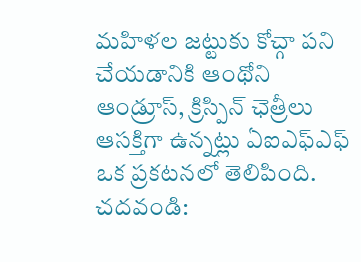మహిళల జట్టుకు కోచ్గా పని చేయడానికి ఆంథోని ఆండ్రూస్, క్రిస్పిన్ ఛెత్రీలు ఆసక్తిగా ఉన్నట్లు ఏఐఎఫ్ఎఫ్ ఒక ప్రకటనలో తెలిపింది.
చదవండి: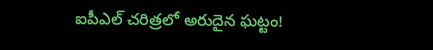ఐపీఎల్ చరిత్రలో అరుదైన ఘట్టం!